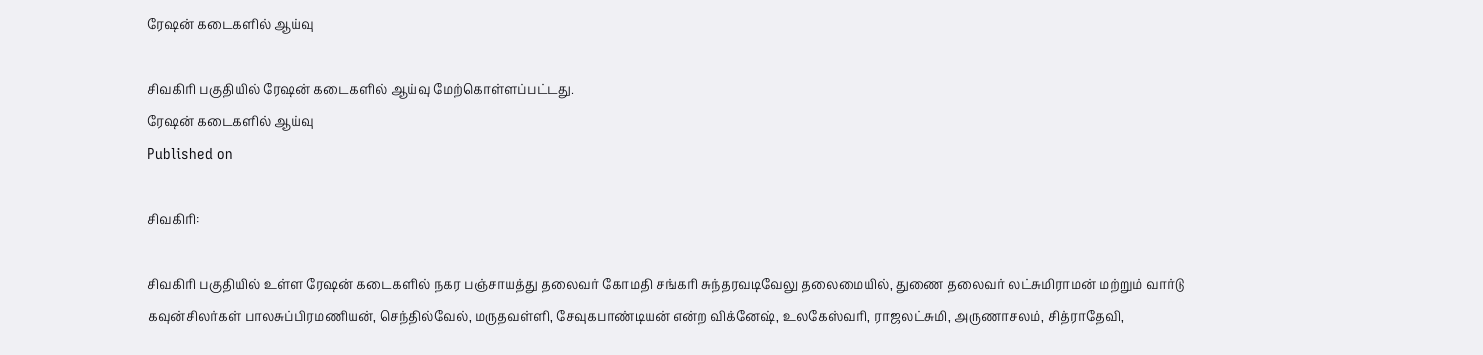ரேஷன் கடைகளில் ஆய்வு

சிவகிரி பகுதியில் ரேஷன் கடைகளில் ஆய்வு மேற்கொள்ளப்பட்டது.
ரேஷன் கடைகளில் ஆய்வு
Published on

சிவகிரி:

சிவகிரி பகுதியில் உள்ள ரேஷன் கடைகளில் நகர பஞ்சாயத்து தலைவர் கோமதி சங்கரி சுந்தரவடிவேலு தலைமையில், துணை தலைவர் லட்சுமிராமன் மற்றும் வார்டு கவுன்சிலர்கள் பாலசுப்பிரமணியன், செந்தில்வேல், மருதவள்ளி, சேவுகபாண்டியன் என்ற விக்னேஷ், உலகேஸ்வரி, ராஜலட்சுமி, அருணாசலம், சித்ராதேவி,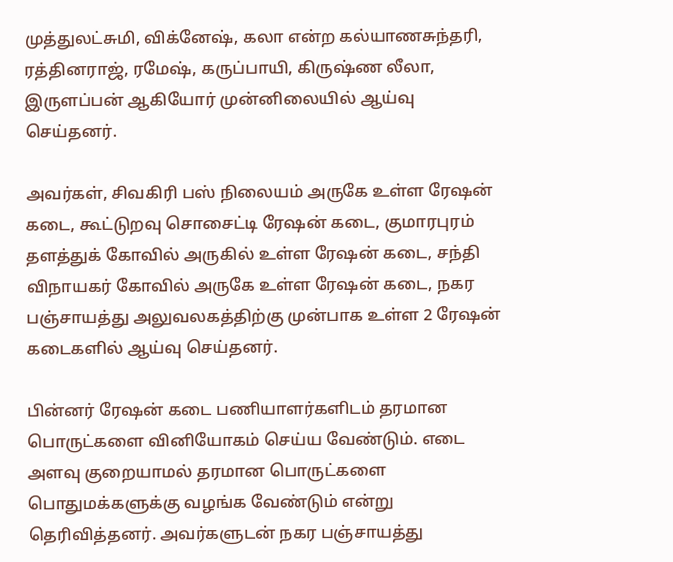முத்துலட்சுமி, விக்னேஷ், கலா என்ற கல்யாணசுந்தரி, ரத்தினராஜ், ரமேஷ், கருப்பாயி, கிருஷ்ண லீலா, இருளப்பன் ஆகியோர் முன்னிலையில் ஆய்வு செய்தனர்.

அவர்கள், சிவகிரி பஸ் நிலையம் அருகே உள்ள ரேஷன் கடை, கூட்டுறவு சொசைட்டி ரேஷன் கடை, குமாரபுரம் தளத்துக் கோவில் அருகில் உள்ள ரேஷன் கடை, சந்தி விநாயகர் கோவில் அருகே உள்ள ரேஷன் கடை, நகர பஞ்சாயத்து அலுவலகத்திற்கு முன்பாக உள்ள 2 ரேஷன் கடைகளில் ஆய்வு செய்தனர்.

பின்னர் ரேஷன் கடை பணியாளர்களிடம் தரமான பொருட்களை வினியோகம் செய்ய வேண்டும். எடை அளவு குறையாமல் தரமான பொருட்களை பொதுமக்களுக்கு வழங்க வேண்டும் என்று தெரிவித்தனர். அவர்களுடன் நகர பஞ்சாயத்து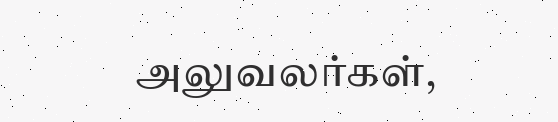அலுவலர்கள்,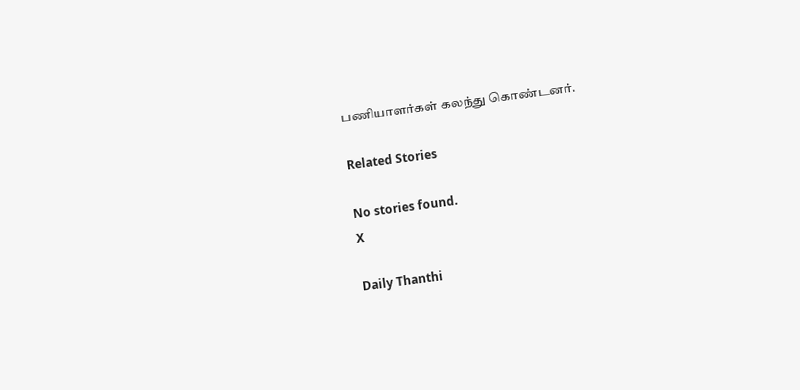பணியாளர்கள் கலந்து கொண்டனர்.

Related Stories

No stories found.
X

Daily Thanthi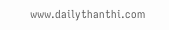www.dailythanthi.com